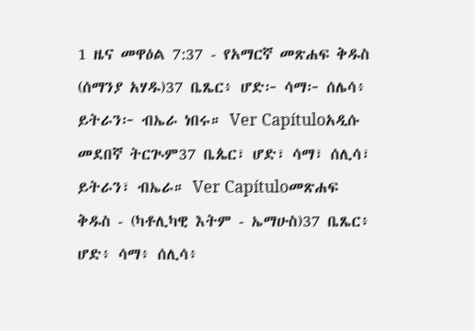1 ዜና መዋዕል 7:37 - የአማርኛ መጽሐፍ ቅዱስ (ሰማንያ አሃዱ)37 ቤጼር፥ ሆድ፦ ሳማ፦ ሰሌሳ፥ ይትራን፦ ብኤራ ነበሩ። Ver Capítuloአዲሱ መደበኛ ትርጒም37 ቤጴር፣ ሆድ፣ ሳማ፣ ሰሊሳ፣ ይትራን፣ ብኤራ። Ver Capítuloመጽሐፍ ቅዱስ - (ካቶሊካዊ እትም - ኤማሁስ)37 ቤጼር፥ ሆድ፥ ሳማ፥ ሰሊሳ፥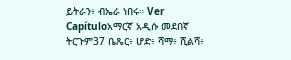ይትራን፥ ብኤራ ነበሩ። Ver Capítuloአማርኛ አዲሱ መደበኛ ትርጉም37 ቤጼር፥ ሆድ፥ ሻማ፥ ሺልሻ፥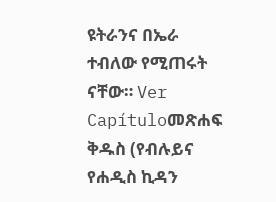ዩትራንና በኤራ ተብለው የሚጠሩት ናቸው። Ver Capítuloመጽሐፍ ቅዱስ (የብሉይና የሐዲስ ኪዳን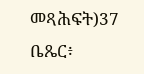መጻሕፍት)37 ቤጼር፥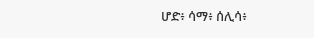ሆድ፥ ሳማ፥ ሰሊሳ፥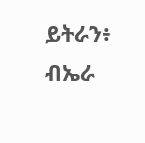ይትራን፥ ብኤራ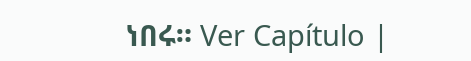ነበሩ። Ver Capítulo |